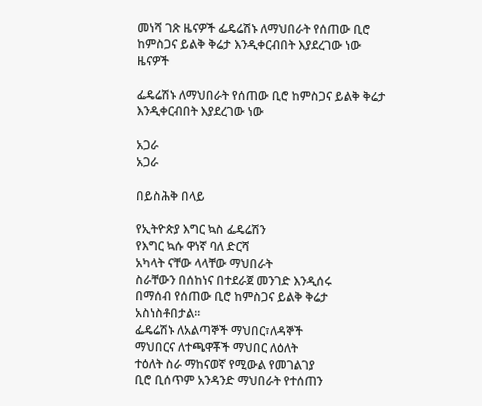መነሻ ገጽ ዜናዎች ፌዴሬሽኑ ለማህበራት የሰጠው ቢሮ ከምስጋና ይልቅ ቅሬታ እንዲቀርብበት እያደረገው ነው
ዜናዎች

ፌዴሬሽኑ ለማህበራት የሰጠው ቢሮ ከምስጋና ይልቅ ቅሬታ እንዲቀርብበት እያደረገው ነው

አጋራ
አጋራ

በይስሕቅ በላይ

የኢትዮጵያ እግር ኳስ ፌዴሬሽን
የእግር ኳሱ ዋነኛ ባለ ድርሻ
አካላት ናቸው ላላቸው ማህበራት
ስራቸውን በሰከነና በተደራጀ መንገድ እንዲሰሩ
በማሰብ የሰጠው ቢሮ ከምስጋና ይልቅ ቅሬታ
አስነስቶበታል፡፡
ፌዴሬሽኑ ለአልጣኞች ማህበር፣ለዳኞች
ማህበርና ለተጫዋቾች ማህበር ለዕለት
ተዕለት ስራ ማከናወኛ የሚውል የመገልገያ
ቢሮ ቢሰጥም አንዳንድ ማህበራት የተሰጠን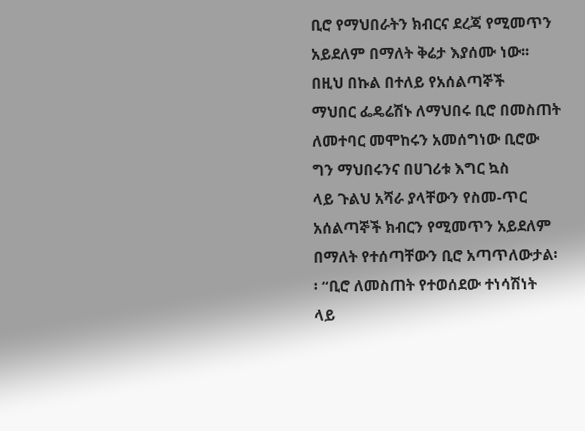ቢሮ የማህበራትን ክብርና ደረጃ የሚመጥን
አይደለም በማለት ቅሬታ እያሰሙ ነው፡፡
በዚህ በኩል በተለይ የአሰልጣኞች
ማህበር ፌዴሬሽኑ ለማህበሩ ቢሮ በመስጠት
ለመተባር መሞከሩን አመሰግነው ቢሮው
ግን ማህበሩንና በሀገሪቱ እግር ኳስ
ላይ ጉልህ አሻራ ያላቸውን የስመ-ጥር
አሰልጣኞች ክብርን የሚመጥን አይደለም
በማለት የተሰጣቸውን ቢሮ አጣጥለውታል፡
፡ “ቢሮ ለመስጠት የተወሰደው ተነሳሽነት
ላይ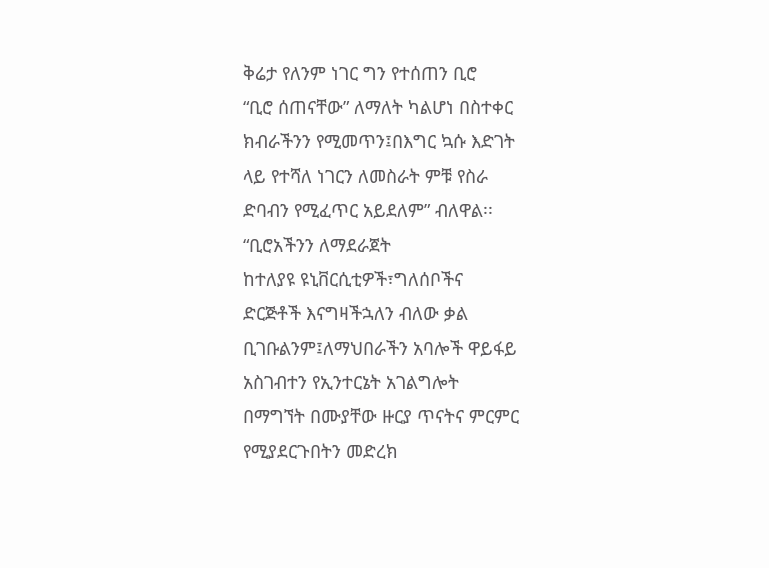ቅሬታ የለንም ነገር ግን የተሰጠን ቢሮ
“ቢሮ ሰጠናቸው” ለማለት ካልሆነ በስተቀር
ክብራችንን የሚመጥን፤በእግር ኳሱ እድገት
ላይ የተሻለ ነገርን ለመስራት ምቹ የስራ
ድባብን የሚፈጥር አይደለም” ብለዋል፡፡
“ቢሮአችንን ለማደራጀት
ከተለያዩ ዩኒቨርሲቲዎች፣ግለሰቦችና
ድርጅቶች እናግዛችኋለን ብለው ቃል
ቢገቡልንም፤ለማህበራችን አባሎች ዋይፋይ
አስገብተን የኢንተርኔት አገልግሎት
በማግኘት በሙያቸው ዙርያ ጥናትና ምርምር
የሚያደርጉበትን መድረክ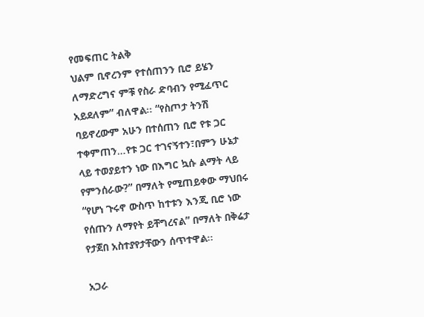የመፍጠር ትልቅ
ህልም ቢኖረንም የተሰጠንን ቢሮ ይሄን
ለማድረግና ምቹ የስራ ድባብን የሚፈጥር
አይደለም” ብለዋል፡፡ “የስጦታ ትንሽ
ባይኖረውም አሁን በተሰጠን ቢሮ የቱ ጋር
ተቀምጠን…የቱ ጋር ተገናኝተን፣በምን ሁኔታ
ላይ ተወያይተን ነው በእግር ኳሱ ልማት ላይ
የምንሰራው?” በማለት የሚጠይቀው ማህበሩ
“የሆነ ጉሩኖ ውስጥ ከተቱን እንጂ ቢሮ ነው
የሰጡን ለማየት ይቸግረናል” በማለት በቅሬታ
የታጀበ አስተያየታቸውን ሰጥተዋል፡፡

አጋራ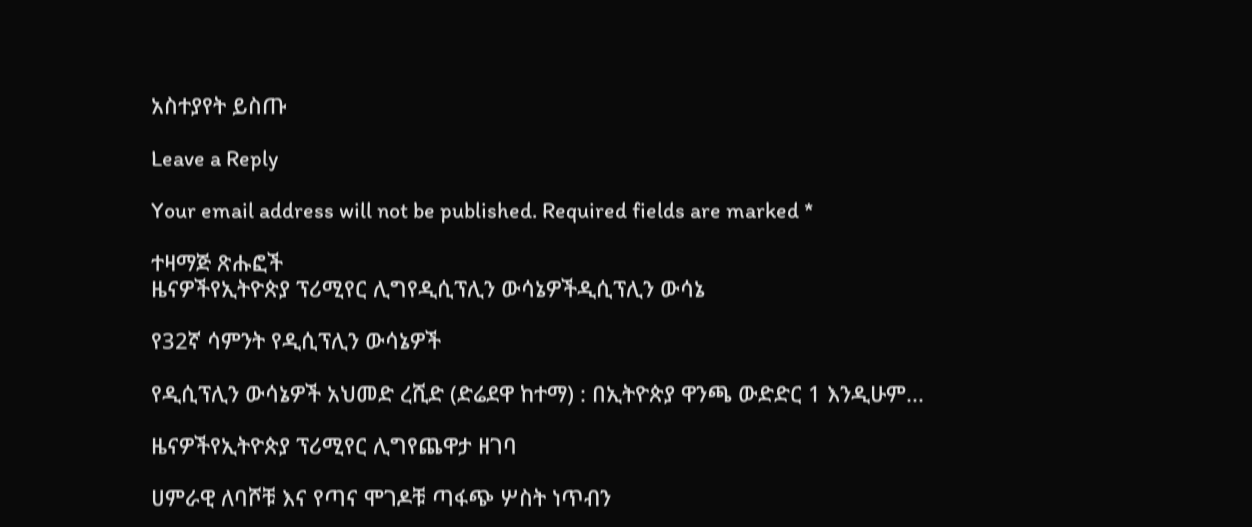አስተያየት ይስጡ

Leave a Reply

Your email address will not be published. Required fields are marked *

ተዛማጅ ጽሑፎች
ዜናዎችየኢትዮጵያ ፕሪሚየር ሊግየዲሲፕሊን ውሳኔዎችዲሲፕሊን ውሳኔ

የ32ኛ ሳምንት የዲሲፕሊን ውሳኔዎች

የዲሲፕሊን ውሳኔዎች አህመድ ረሺድ (ድሬደዋ ከተማ) : በኢትዮጵያ ዋንጫ ውድድር 1 እንዲሁም...

ዜናዎችየኢትዮጵያ ፕሪሚየር ሊግየጨዋታ ዘገባ

ሀምራዊ ለባሾቹ እና የጣና ሞገዶቹ ጣፋጭ ሦስት ነጥብን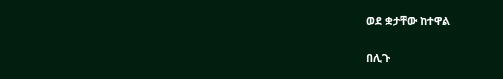ወደ ቋታቸው ከተዋል

በሊጉ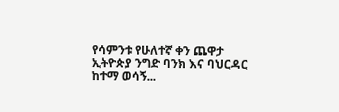የሳምንቱ የሁለተኛ ቀን ጨዋታ ኢትዮጵያ ንግድ ባንክ እና ባህርዳር ከተማ ወሳኝ...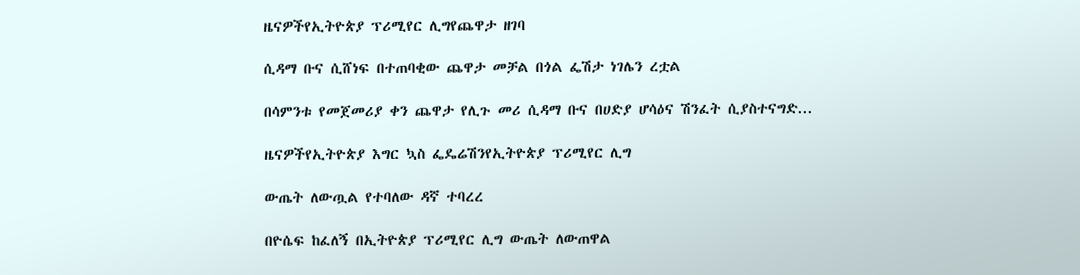ዜናዎችየኢትዮጵያ ፕሪሚየር ሊግየጨዋታ ዘገባ

ሲዳማ ቡና ሲሸነፍ በተጠባቂው ጨዋታ መቻል በጎል ፌሽታ ነገሌን ረቷል

በሳምንቱ የመጀመሪያ ቀን ጨዋታ የሊጉ መሪ ሲዳማ ቡና በሀድያ ሆሳዕና ሽንፈት ሲያስተናግድ...

ዜናዎችየኢትዮጵያ እግር ኳስ ፌዴሬሽንየኢትዮጵያ ፕሪሚየር ሊግ

ውጤት ለውጧል የተባለው ዳኛ ተባረረ

በዮሴፍ ከፈለኝ በኢትዮጵያ ፕሪሚየር ሊግ ውጤት ለውጠዋል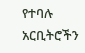የተባሉ አርቢትሮችን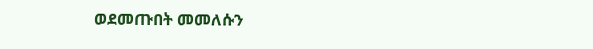ወደመጡበት መመለሱን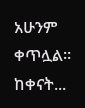አሁንም ቀጥሏል። ከቀናት...